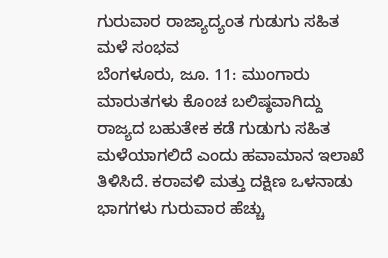ಗುರುವಾರ ರಾಜ್ಯಾದ್ಯಂತ ಗುಡುಗು ಸಹಿತ ಮಳೆ ಸಂಭವ
ಬೆಂಗಳೂರು, ಜೂ. 11: ಮುಂಗಾರು ಮಾರುತಗಳು ಕೊಂಚ ಬಲಿಷ್ಠವಾಗಿದ್ದು ರಾಜ್ಯದ ಬಹುತೇಕ ಕಡೆ ಗುಡುಗು ಸಹಿತ ಮಳೆಯಾಗಲಿದೆ ಎಂದು ಹವಾಮಾನ ಇಲಾಖೆ ತಿಳಿಸಿದೆ. ಕರಾವಳಿ ಮತ್ತು ದಕ್ಷಿಣ ಒಳನಾಡು ಭಾಗಗಳು ಗುರುವಾರ ಹೆಚ್ಚು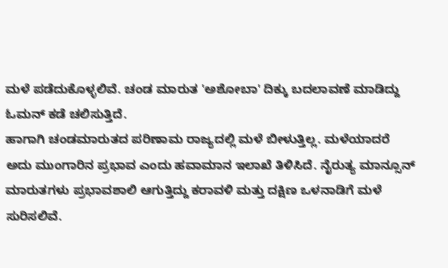ಮಳೆ ಪಡೆದುಕೊಳ್ಳಲಿವೆ. ಚಂಡ ಮಾರುತ 'ಅಶೋಬಾ' ದಿಕ್ಕು ಬದಲಾವಣೆ ಮಾಡಿದ್ದು ಓಮನ್ ಕಡೆ ಚಲಿಸುತ್ತಿದೆ.
ಹಾಗಾಗಿ ಚಂಡಮಾರುತದ ಪರಿಣಾಮ ರಾಜ್ಯದಲ್ಲಿ ಮಳೆ ಬೀಳುತ್ತಿಲ್ಲ. ಮಳೆಯಾದರೆ ಅದು ಮುಂಗಾರಿನ ಪ್ರಭಾವ ಎಂದು ಹವಾಮಾನ ಇಲಾಖೆ ತಿಳಿಸಿದೆ. ನೈರುತ್ಯ ಮಾನ್ಸೂನ್ ಮಾರುತಗಳು ಪ್ರಭಾವಶಾಲಿ ಆಗುತ್ತಿದ್ದು ಕರಾವಳಿ ಮತ್ತು ದಕ್ಷಿಣ ಒಳನಾಡಿಗೆ ಮಳೆ ಸುರಿಸಲಿವೆ.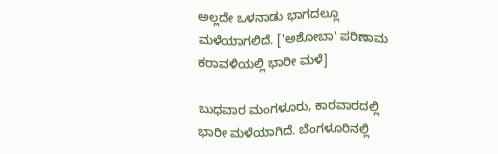ಅಲ್ಲದೇ ಒಳನಾಡು ಭಾಗದಲ್ಲೂ ಮಳೆಯಾಗಲಿದೆ. ['ಅಶೋಬಾ' ಪರಿಣಾಮ ಕರಾವಳಿಯಲ್ಲಿ ಭಾರೀ ಮಳೆ]

ಬುಧವಾರ ಮಂಗಳೂರು, ಕಾರವಾರದಲ್ಲಿ ಭಾರೀ ಮಳೆಯಾಗಿದೆ. ಬೆಂಗಳೂರಿನಲ್ಲಿ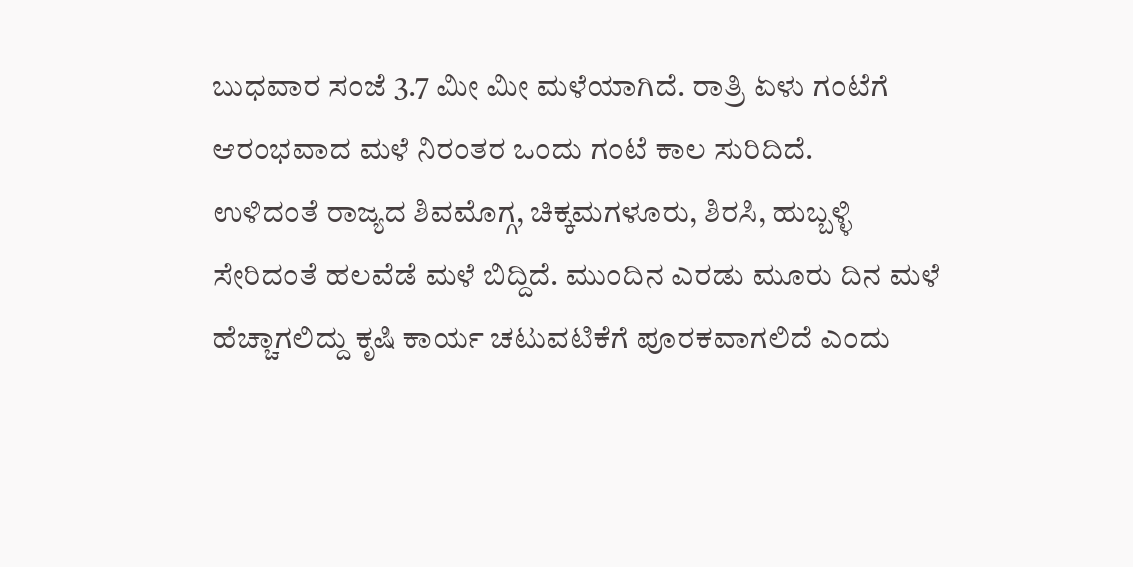ಬುಧವಾರ ಸಂಜೆ 3.7 ಮೀ ಮೀ ಮಳೆಯಾಗಿದೆ. ರಾತ್ರಿ ಏಳು ಗಂಟೆಗೆ ಆರಂಭವಾದ ಮಳೆ ನಿರಂತರ ಒಂದು ಗಂಟೆ ಕಾಲ ಸುರಿದಿದೆ.
ಉಳಿದಂತೆ ರಾಜ್ಯದ ಶಿವಮೊಗ್ಗ, ಚಿಕ್ಕಮಗಳೂರು, ಶಿರಸಿ, ಹುಬ್ಬಳ್ಳಿ ಸೇರಿದಂತೆ ಹಲವೆಡೆ ಮಳೆ ಬಿದ್ದಿದೆ. ಮುಂದಿನ ಎರಡು ಮೂರು ದಿನ ಮಳೆ ಹೆಚ್ಚಾಗಲಿದ್ದು ಕೃಷಿ ಕಾರ್ಯ ಚಟುವಟಿಕೆಗೆ ಪೂರಕವಾಗಲಿದೆ ಎಂದು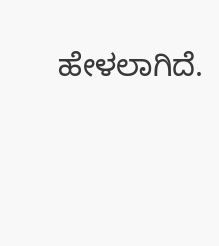ಹೇಳಲಾಗಿದೆ.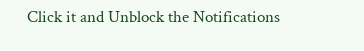Click it and Unblock the Notifications